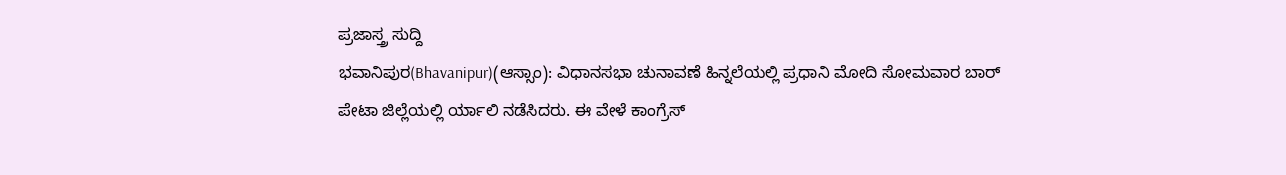ಪ್ರಜಾಸ್ತ್ರ ಸುದ್ದಿ
ಭವಾನಿಪುರ(Bhavanipur)(ಆಸ್ಸಾಂ): ವಿಧಾನಸಭಾ ಚುನಾವಣೆ ಹಿನ್ನಲೆಯಲ್ಲಿ ಪ್ರಧಾನಿ ಮೋದಿ ಸೋಮವಾರ ಬಾರ್ ಪೇಟಾ ಜಿಲ್ಲೆಯಲ್ಲಿ ರ್ಯಾಲಿ ನಡೆಸಿದರು. ಈ ವೇಳೆ ಕಾಂಗ್ರೆಸ್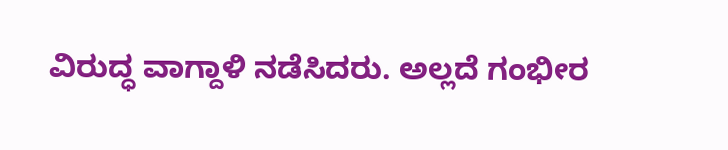ವಿರುದ್ಧ ವಾಗ್ದಾಳಿ ನಡೆಸಿದರು. ಅಲ್ಲದೆ ಗಂಭೀರ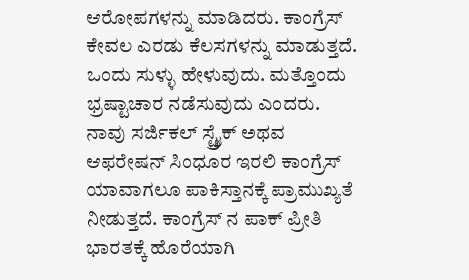ಆರೋಪಗಳನ್ನು ಮಾಡಿದರು. ಕಾಂಗ್ರೆಸ್ ಕೇವಲ ಎರಡು ಕೆಲಸಗಳನ್ನು ಮಾಡುತ್ತದೆ. ಒಂದು ಸುಳ್ಳು ಹೇಳುವುದು. ಮತ್ತೊಂದು ಭ್ರಷ್ಟಾಚಾರ ನಡೆಸುವುದು ಎಂದರು.
ನಾವು ಸರ್ಜಿಕಲ್ ಸ್ಟ್ರೈಕ್ ಅಥವ ಆಫರೇಷನ್ ಸಿಂಧೂರ ಇರಲಿ ಕಾಂಗ್ರೆಸ್ ಯಾವಾಗಲೂ ಪಾಕಿಸ್ತಾನಕ್ಕೆ ಪ್ರಾಮುಖ್ಯತೆ ನೀಡುತ್ತದೆ. ಕಾಂಗ್ರೆಸ್ ನ ಪಾಕ್ ಪ್ರೀತಿ ಭಾರತಕ್ಕೆ ಹೊರೆಯಾಗಿ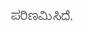ಪರಿಣಮಿಸಿದೆ.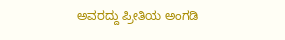ಅವರದ್ದು ಪ್ರೀತಿಯ ಅಂಗಡಿ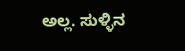ಅಲ್ಲ. ಸುಳ್ಳಿನ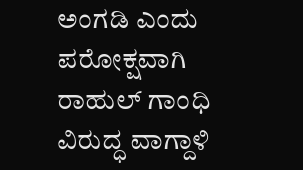ಅಂಗಡಿ ಎಂದು ಪರೋಕ್ಷವಾಗಿ ರಾಹುಲ್ ಗಾಂಧಿ ವಿರುದ್ಧ ವಾಗ್ದಾಳಿ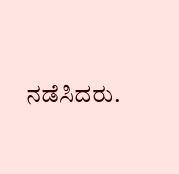ನಡೆಸಿದರು.